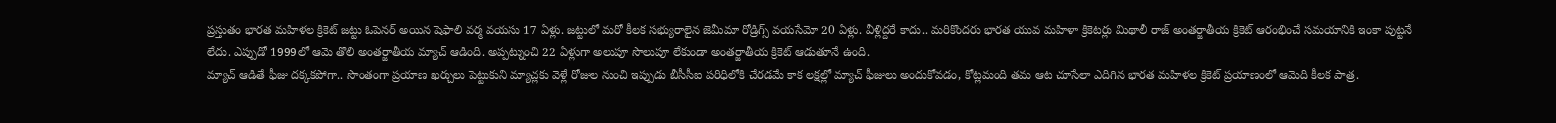ప్రస్తుతం భారత మహిళల క్రికెట్ జట్టు ఓపెనర్ అయిన షెఫాలి వర్మ వయసు 17 ఏళ్లు. జట్టులో మరో కీలక సభ్యురాలైన జెమీమా రోడ్రిగ్స్ వయసేమో 20 ఏళ్లు. వీళ్లిద్దరే కాదు.. మరికొందరు భారత యువ మహిళా క్రికెటర్లు మిథాలీ రాజ్ అంతర్జాతీయ క్రికెట్ ఆరంభించే సమయానికి ఇంకా పుట్టనే లేదు. ఎప్పుడో 1999లో ఆమె తొలి అంతర్జాతీయ మ్యాచ్ ఆడింది. అప్పట్నుంచి 22 ఏళ్లుగా అలుపూ సొలుపూ లేకుండా అంతర్జాతీయ క్రికెట్ ఆడుతూనే ఉంది.
మ్యాచ్ ఆడితే ఫీజు దక్కకపోగా.. సొంతంగా ప్రయాణ ఖర్చులు పెట్టుకుని మ్యాచ్లకు వెళ్లే రోజుల నుంచి ఇప్పుడు బీసీసీఐ పరిధిలోకి చేరడమే కాక లక్షల్లో మ్యాచ్ ఫీజులు అందుకోవడం, కోట్లమంది తమ ఆట చూసేలా ఎదిగిన భారత మహిళల క్రికెట్ ప్రయాణంలో ఆమెది కీలక పాత్ర.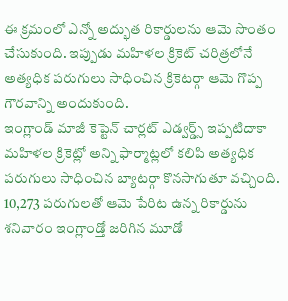ఈ క్రమంలో ఎన్నో అద్భుత రికార్డులను ఆమె సొంతం చేసుకుంది. ఇప్పుడు మహిళల క్రికెట్ చరిత్రలోనే అత్యధిక పరుగులు సాధించిన క్రికెటర్గా ఆమె గొప్ప గౌరవాన్ని అందుకుంది.
ఇంగ్లాండ్ మాజీ కెప్టెన్ చార్లట్ ఎడ్వర్డ్స్ ఇప్పటిదాకా మహిళల క్రికెట్లో అన్ని ఫార్మాట్లలో కలిపి అత్యధిక పరుగులు సాధించిన బ్యాటర్గా కొనసాగుతూ వచ్చింది. 10,273 పరుగులతో ఆమె పేరిట ఉన్న రికార్డును శనివారం ఇంగ్లాండ్తో జరిగిన మూడో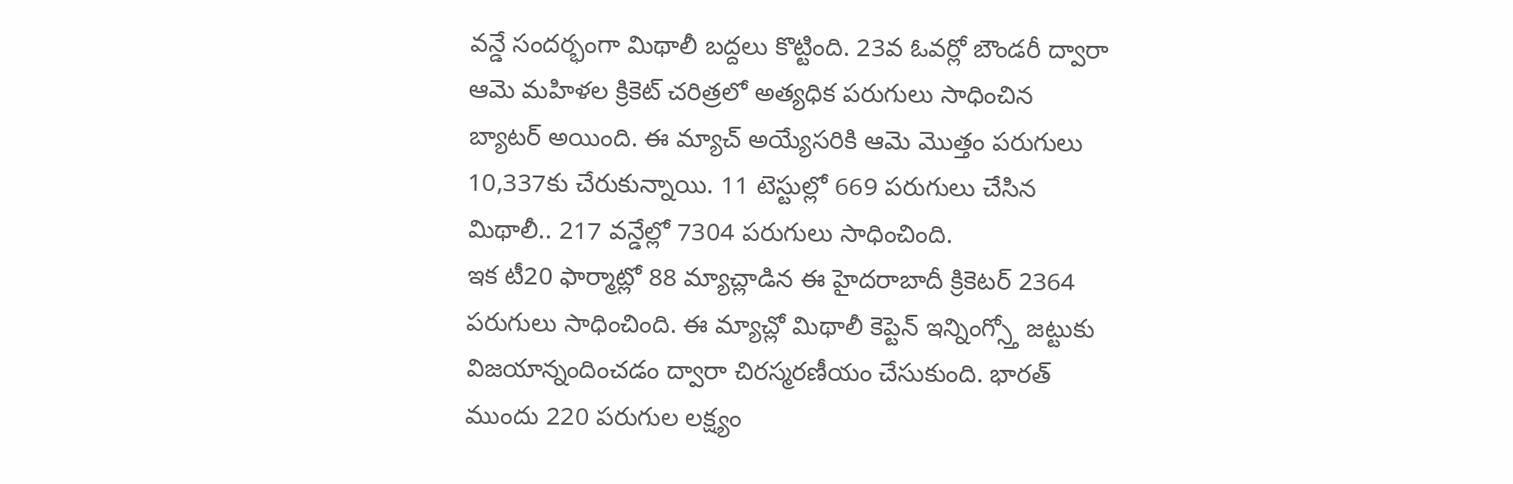వన్డే సందర్భంగా మిథాలీ బద్దలు కొట్టింది. 23వ ఓవర్లో బౌండరీ ద్వారా ఆమె మహిళల క్రికెట్ చరిత్రలో అత్యధిక పరుగులు సాధించిన బ్యాటర్ అయింది. ఈ మ్యాచ్ అయ్యేసరికి ఆమె మొత్తం పరుగులు 10,337కు చేరుకున్నాయి. 11 టెస్టుల్లో 669 పరుగులు చేసిన మిథాలీ.. 217 వన్డేల్లో 7304 పరుగులు సాధించింది.
ఇక టీ20 ఫార్మాట్లో 88 మ్యాచ్లాడిన ఈ హైదరాబాదీ క్రికెటర్ 2364 పరుగులు సాధించింది. ఈ మ్యాచ్లో మిథాలీ కెప్టెన్ ఇన్నింగ్స్తో జట్టుకు విజయాన్నందించడం ద్వారా చిరస్మరణీయం చేసుకుంది. భారత్ ముందు 220 పరుగుల లక్ష్యం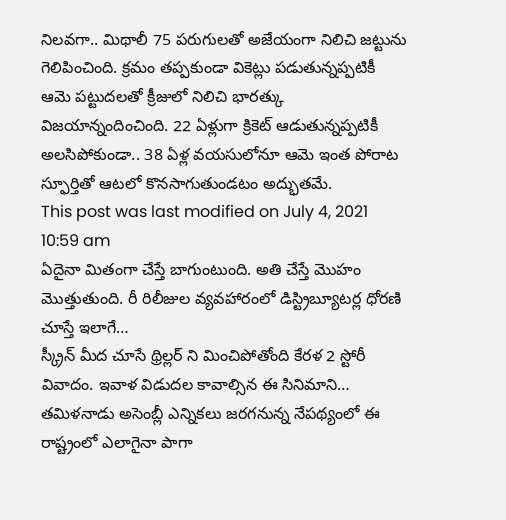నిలవగా.. మిథాలీ 75 పరుగులతో అజేయంగా నిలిచి జట్టును గెలిపించింది. క్రమం తప్పకుండా వికెట్లు పడుతున్నప్పటికీ ఆమె పట్టుదలతో క్రీజులో నిలిచి భారత్కు విజయాన్నందించింది. 22 ఏళ్లుగా క్రికెట్ ఆడుతున్నప్పటికీ అలసిపోకుండా.. 38 ఏళ్ల వయసులోనూ ఆమె ఇంత పోరాట స్ఫూర్తితో ఆటలో కొనసాగుతుండటం అద్భుతమే.
This post was last modified on July 4, 2021 10:59 am
ఏదైనా మితంగా చేస్తే బాగుంటుంది. అతి చేస్తే మొహం మొత్తుతుంది. రీ రిలీజుల వ్యవహారంలో డిస్ట్రిబ్యూటర్ల ధోరణి చూస్తే ఇలాగే…
స్క్రీన్ మీద చూసే థ్రిల్లర్ ని మించిపోతోంది కేరళ 2 స్టోరీ వివాదం. ఇవాళ విడుదల కావాల్సిన ఈ సినిమాని…
తమిళనాడు అసెంబ్లీ ఎన్నికలు జరగనున్న నేపథ్యంలో ఈ రాష్ట్రంలో ఎలాగైనా పాగా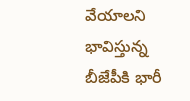వేయాలని భావిస్తున్న బీజేపీకి భారీ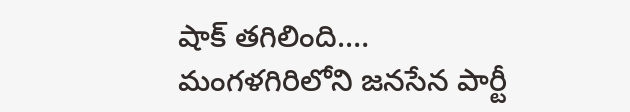షాక్ తగిలింది.…
మంగళగిరిలోని జనసేన పార్టీ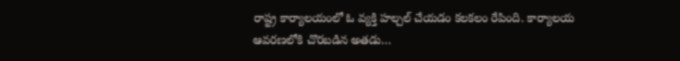రాష్ట్ర కార్యాలయంలో ఓ వ్యక్తి హల్చల్ చేయడం కలకలం రేపింది. కార్యాలయ ఆవరణలోకి చొరబడిన అతడు…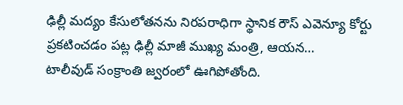ఢిల్లీ మద్యం కేసులోతనను నిరపరాధిగా స్థానిక రౌస్ ఎవెన్యూ కోర్టు ప్రకటించడం పట్ల ఢిల్లీ మాజీ ముఖ్య మంత్రి, ఆయన…
టాలీవుడ్ సంక్రాంతి జ్వరంలో ఊగిపోతోంది.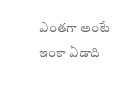ఎంతగా అంటే ఇంకా ఏడాది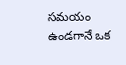సమయం ఉండగానే ఒక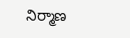నిర్మాణ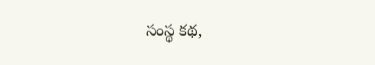సంస్థ కథ,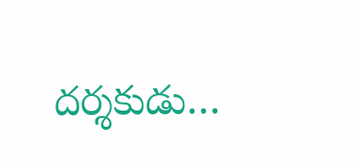దర్శకుడు…